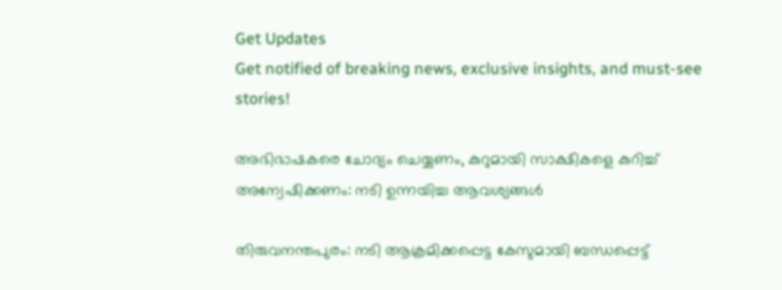Get Updates
Get notified of breaking news, exclusive insights, and must-see stories!

അഭിഭാഷകരെ ചോദ്യം ചെയ്യണം, കുറുമായി സാക്ഷികളെ കുറിച്ച് അന്വേഷിക്കണം: നടി ഉന്നയിച്ച ആവശ്യങ്ങള്‍

തിരുവനന്തപുരം: നടി ആക്രമിക്കപ്പെട്ട കേസുമായി ബന്ധപ്പെട്ട്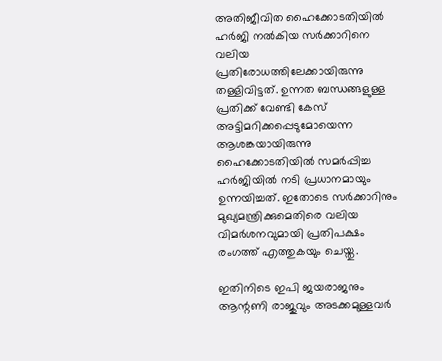അതിജീവിത ഹൈക്കോടതിയില്‍ ഹർജി നല്‍കിയ സർക്കാറിനെ വലിയ പ്രതിരോധത്തിലേക്കായിരുന്നു തള്ളിവിട്ടത്. ഉന്നത ബന്ധങ്ങളുള്ള പ്രതിക്ക് വേണ്ടി കേസ് അട്ടിമറിക്കപ്പെടുമോയെന്ന ആശങ്കയായിരുന്നു ഹൈക്കോടതിയില്‍ സമർപ്പിച്ച ഹർജിയില്‍ നടി പ്രധാനമായും ഉന്നയിച്ചത്. ഇതോടെ സർക്കാറിനും മുഖ്യമന്ത്രിക്കുമെതിരെ വലിയ വിമർശനവുമായി പ്രതിപക്ഷം രംഗത്ത് എത്തുകയും ചെയ്തു.

ഇതിനിടെ ഇപി ജയരാജനും ആന്റണി രാജുവും അടക്കമുള്ളവർ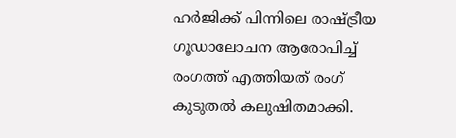ഹർജിക്ക് പിന്നിലെ രാഷ്ട്രീയ ഗൂഡാലോചന ആരോപിച്ച് രംഗത്ത് എത്തിയത് രംഗ് കുടുതല്‍ കലുഷിതമാക്കി.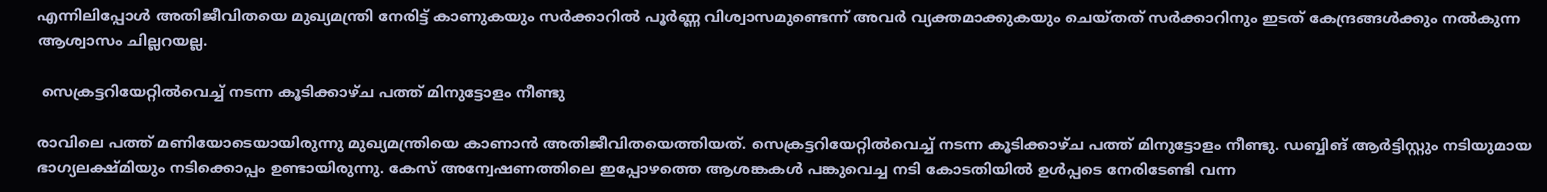എന്നിലിപ്പോള്‍ അതിജീവിതയെ മുഖ്യമന്ത്രി നേരിട്ട് കാണുകയും സർക്കാറില്‍ പൂർണ്ണ വിശ്വാസമുണ്ടെന്ന് അവർ വ്യക്തമാക്കുകയും ചെയ്തത് സർക്കാറിനും ഇടത് കേന്ദ്രങ്ങള്‍ക്കും നല്‍കുന്ന ആശ്വാസം ചില്ലറയല്ല.

 സെക്രട്ടറിയേറ്റില്‍വെച്ച് നടന്ന കൂടിക്കാഴ്ച പത്ത് മിനുട്ടോളം നീണ്ടു

രാവിലെ പത്ത് മണിയോടെയായിരുന്നു മുഖ്യമന്ത്രിയെ കാണാന്‍ അതിജീവിതയെത്തിയത്. സെക്രട്ടറിയേറ്റില്‍വെച്ച് നടന്ന കൂടിക്കാഴ്ച പത്ത് മിനുട്ടോളം നീണ്ടു. ഡബ്ബിങ് ആർട്ടിസ്റ്റും നടിയുമായ ഭാഗ്യലക്ഷ്മിയും നടിക്കൊപ്പം ഉണ്ടായിരുന്നു. കേസ് അന്വേഷണത്തിലെ ഇപ്പോഴത്തെ ആശങ്കകള്‍ പങ്കുവെച്ച നടി കോടതിയില്‍ ഉള്‍പ്പടെ നേരിടേണ്ടി വന്ന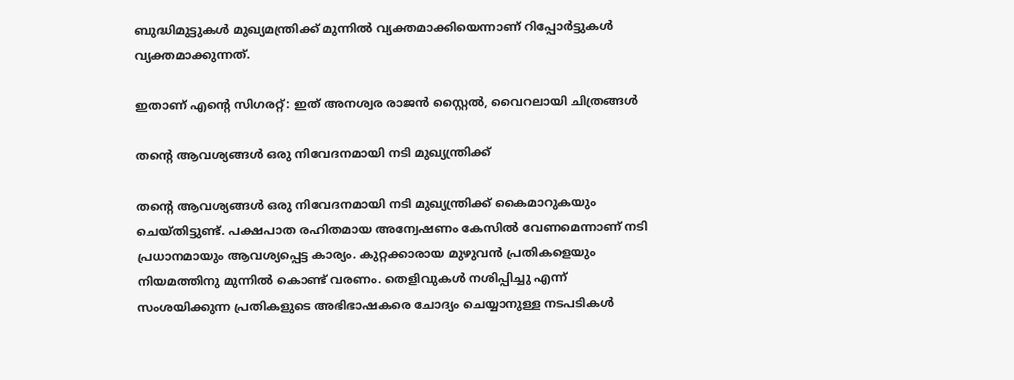ബുദ്ധിമുട്ടുകള്‍ മുഖ്യമന്ത്രിക്ക് മുന്നില്‍ വ്യക്തമാക്കിയെന്നാണ് റിപ്പോർട്ടുകള്‍ വ്യക്തമാക്കുന്നത്.

ഇതാണ് എന്റെ സിഗരറ്റ്: ഇത് അനശ്വര രാജന്‍ സ്റ്റൈല്‍, വൈറലായി ചിത്രങ്ങള്‍

തന്റെ ആവശ്യങ്ങള്‍ ഒരു നിവേദനമായി നടി മുഖ്യന്ത്രിക്ക്

തന്റെ ആവശ്യങ്ങള്‍ ഒരു നിവേദനമായി നടി മുഖ്യന്ത്രിക്ക് കൈമാറുകയും ചെയ്തിട്ടുണ്ട്. പക്ഷപാത രഹിതമായ അന്വേഷണം കേസില്‍ വേണമെന്നാണ് നടി പ്രധാനമായും ആവശ്യപ്പെട്ട കാര്യം. കുറ്റക്കാരായ മുഴുവൻ പ്രതികളെയും നിയമത്തിനു മുന്നിൽ കൊണ്ട് വരണം. തെളിവുകൾ നശിപ്പിച്ചു എന്ന് സംശയിക്കുന്ന പ്രതികളുടെ അഭിഭാഷകരെ ചോദ്യം ചെയ്യാനുള്ള നടപടികൾ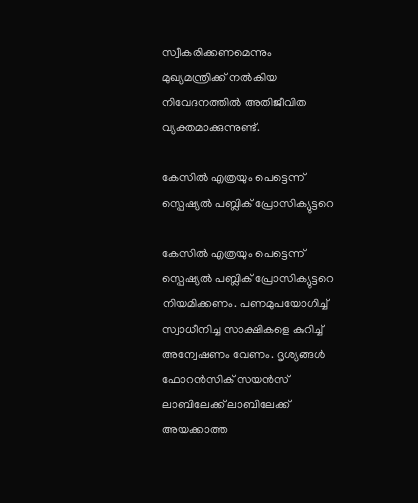സ്വീകരിക്കണമെന്നും മുഖ്യമന്ത്രിക്ക് നല്‍കിയ നിവേദനത്തില്‍ അതിജീവിത വ്യക്തമാക്കുന്നുണ്ട്.

കേസില്‍ എത്രയും പെട്ടെന്ന് സ്പെഷ്യൽ പബ്ലിക് പ്രോസിക്യുട്ടറെ

കേസില്‍ എത്രയും പെട്ടെന്ന് സ്പെഷ്യൽ പബ്ലിക് പ്രോസിക്യുട്ടറെ നിയമിക്കണം. പണമുപയോഗിച്ച് സ്വാധീനിച്ച സാക്ഷികളെ കുറിച്ച് അന്വേഷണം വേണം. ദൃശ്യങ്ങള്‍ ഫോറന്‍സിക് സയന്‍സ് ലാബിലേക്ക് ലാബിലേക്ക് അയക്കാത്ത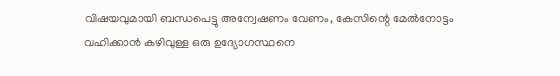വിഷയവുമായി ബന്ധപെട്ടു അന്വേഷണം വേണം, കേസിന്റെ മേൽനോട്ടം വഹിക്കാൻ കഴിവുള്ള ഒരു ഉദ്യോഗസ്ഥനെ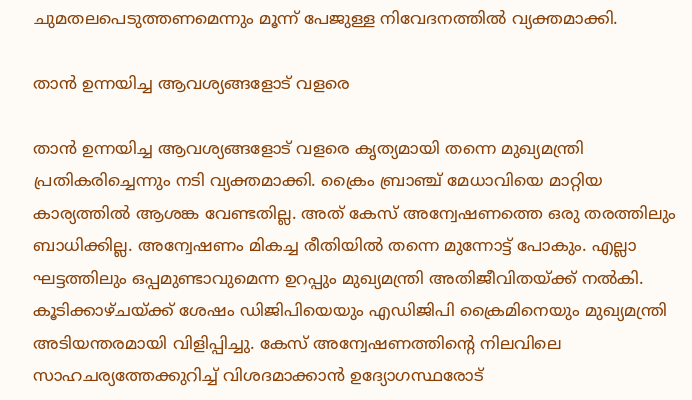ചുമതലപെടുത്തണമെന്നും മൂന്ന് പേജുള്ള നിവേദനത്തില്‍ വ്യക്തമാക്കി.

താന്‍ ഉന്നയിച്ച ആവശ്യങ്ങളോട് വളരെ

താന്‍ ഉന്നയിച്ച ആവശ്യങ്ങളോട് വളരെ കൃത്യമായി തന്നെ മുഖ്യമന്ത്രി പ്രതികരിച്ചെന്നും നടി വ്യക്തമാക്കി. ക്രൈം ബ്രാഞ്ച് മേധാവിയെ മാറ്റിയ കാര്യത്തില്‍ ആശങ്ക വേണ്ടതില്ല. അത് കേസ് അന്വേഷണത്തെ ഒരു തരത്തിലും ബാധിക്കില്ല. അന്വേഷണം മികച്ച രീതിയില്‍ തന്നെ മുന്നോട്ട് പോകും. എല്ലാ ഘട്ടത്തിലും ഒപ്പമുണ്ടാവുമെന്ന ഉറപ്പും മുഖ്യമന്ത്രി അതിജീവിതയ്ക്ക് നല്‍കി. കൂടിക്കാഴ്ചയ്ക്ക് ശേഷം ഡിജിപിയെയും എഡിജിപി ക്രൈമിനെയും മുഖ്യമന്ത്രി അടിയന്തരമായി വിളിപ്പിച്ചു. കേസ് അന്വേഷണത്തിന്റെ നിലവിലെ സാഹചര്യത്തേക്കുറിച്ച് വിശദമാക്കാന്‍ ഉദ്യോഗസ്ഥരോട്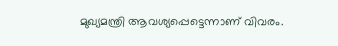മുഖ്യമന്ത്രി ആവശ്യപ്പെട്ടെന്നാണ് വിവരം.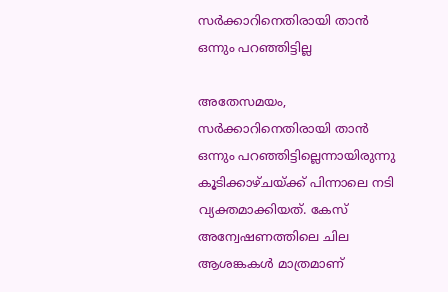സർക്കാറിനെതിരായി താന്‍ ഒന്നും പറഞ്ഞിട്ടില്ല

അതേസമയം, സർക്കാറിനെതിരായി താന്‍ ഒന്നും പറഞ്ഞിട്ടില്ലെന്നായിരുന്നു കൂടിക്കാഴ്ചയ്ക്ക് പിന്നാലെ നടി വ്യക്തമാക്കിയത്. കേസ് അന്വേഷണത്തിലെ ചില ആശങ്കകള്‍ മാത്രമാണ്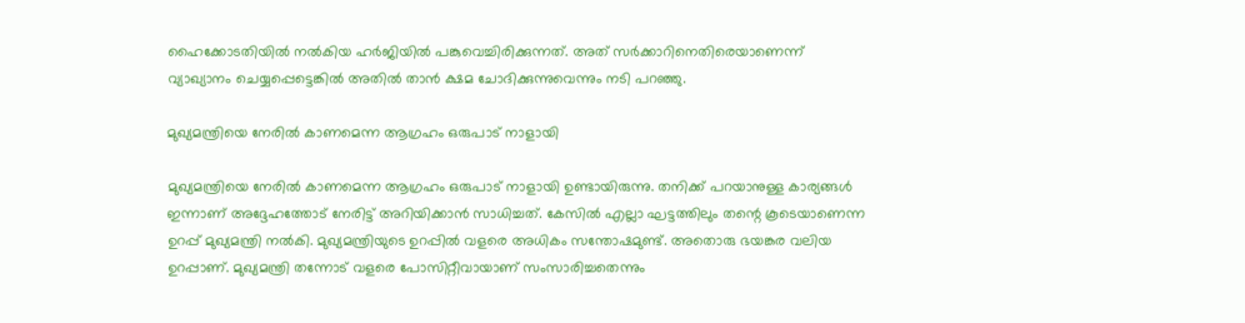ഹൈക്കോടതിയില്‍ നല്‍കിയ ഹർജിയില്‍ പങ്കുവെച്ചിരിക്കുന്നത്. അത് സർക്കാറിനെതിരെയാണെന്ന് വ്യാഖ്യാനം ചെയ്യപ്പെട്ടെങ്കില്‍ അതില്‍ താന്‍ ക്ഷമ ചോദിക്കുന്നുവെന്നും നടി പറഞ്ഞു.

മുഖ്യമന്ത്രിയെ നേരില്‍ കാണമെന്ന ആഗ്രഹം ഒരുപാട് നാളായി

മുഖ്യമന്ത്രിയെ നേരില്‍ കാണമെന്ന ആഗ്രഹം ഒരുപാട് നാളായി ഉണ്ടായിരുന്നു. തനിക്ക് പറയാനുള്ള കാര്യങ്ങള്‍ ഇന്നാണ് അദ്ദേഹത്തോട് നേരിട്ട് അറിയിക്കാന്‍ സാധിച്ചത്. കേസില്‍ എല്ലാ ഘട്ടത്തിലും തന്റെ കൂടെയാണെന്ന ഉറപ്പ് മുഖ്യമന്ത്രി നല്‍കി. മുഖ്യമന്ത്രിയുടെ ഉറപ്പില്‍ വളരെ അധികം സന്തോഷമുണ്ട്. അതൊരു ഭയങ്കര വലിയ ഉറപ്പാണ്. മുഖ്യമന്ത്രി തന്നോട് വളരെ പോസിറ്റീവായാണ് സംസാരിച്ചതെന്നും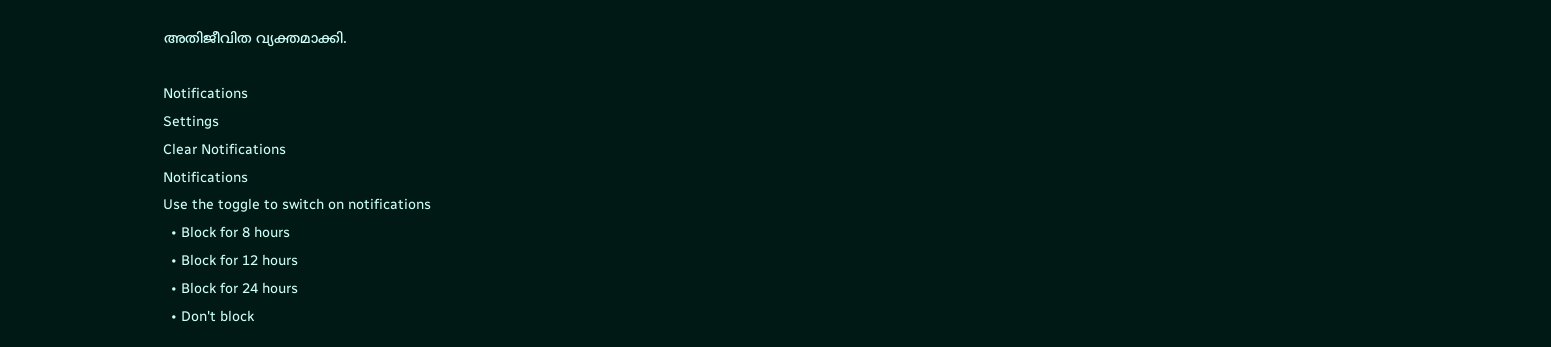അതിജീവിത വ്യക്തമാക്കി.

Notifications
Settings
Clear Notifications
Notifications
Use the toggle to switch on notifications
  • Block for 8 hours
  • Block for 12 hours
  • Block for 24 hours
  • Don't block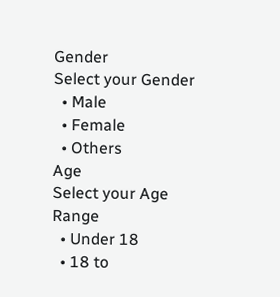Gender
Select your Gender
  • Male
  • Female
  • Others
Age
Select your Age Range
  • Under 18
  • 18 to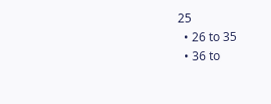25
  • 26 to 35
  • 36 to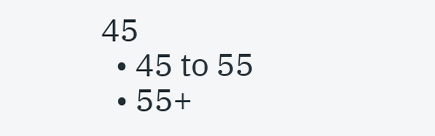45
  • 45 to 55
  • 55+